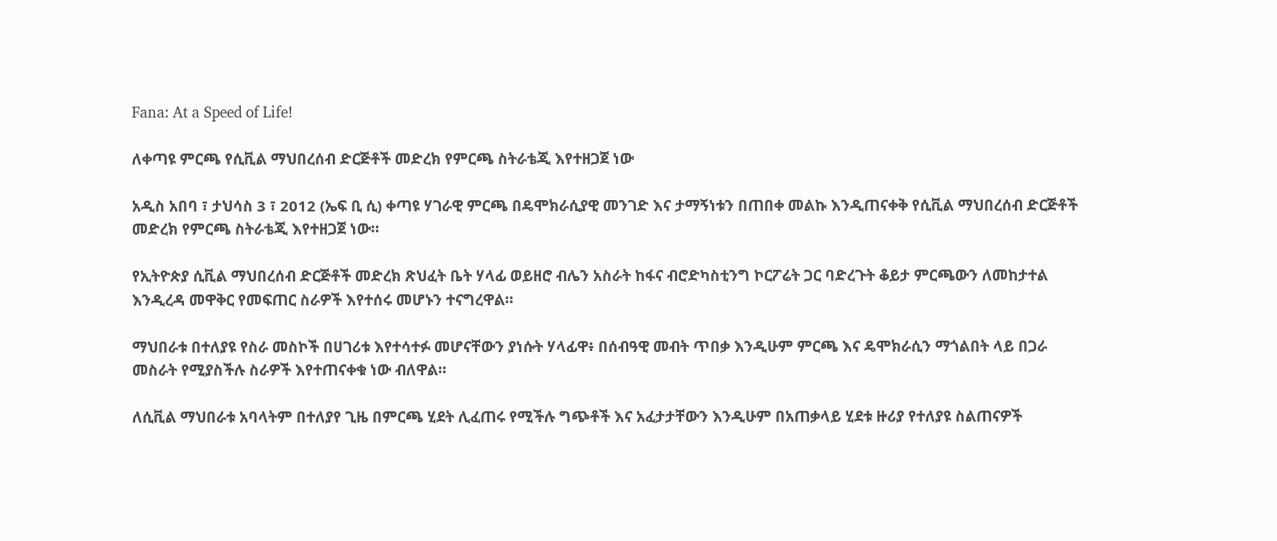Fana: At a Speed of Life!

ለቀጣዩ ምርጫ የሲቪል ማህበረሰብ ድርጅቶች መድረክ የምርጫ ስትራቴጂ እየተዘጋጀ ነው

አዲስ አበባ ፣ ታህሳስ 3 ፣ 2012 (ኤፍ ቢ ሲ) ቀጣዩ ሃገራዊ ምርጫ በዴሞክራሲያዊ መንገድ እና ታማኝነቱን በጠበቀ መልኩ እንዲጠናቀቅ የሲቪል ማህበረሰብ ድርጅቶች መድረክ የምርጫ ስትራቴጂ እየተዘጋጀ ነው።

የኢትዮጵያ ሲቪል ማህበረሰብ ድርጅቶች መድረክ ጽህፈት ቤት ሃላፊ ወይዘሮ ብሌን አስራት ከፋና ብሮድካስቲንግ ኮርፖሬት ጋር ባድረጉት ቆይታ ምርጫውን ለመከታተል እንዲረዳ መዋቅር የመፍጠር ስራዎች እየተሰሩ መሆኑን ተናግረዋል።

ማህበራቱ በተለያዩ የስራ መስኮች በሀገሪቱ እየተሳተፉ መሆናቸውን ያነሱት ሃላፊዋ፥ በሰብዓዊ መብት ጥበቃ እንዲሁም ምርጫ እና ዴሞክራሲን ማጎልበት ላይ በጋራ መስራት የሚያስችሉ ስራዎች እየተጠናቀቁ ነው ብለዋል።

ለሲቪል ማህበራቱ አባላትም በተለያየ ጊዜ በምርጫ ሂደት ሊፈጠሩ የሚችሉ ግጭቶች እና አፈታታቸውን እንዲሁም በአጠቃላይ ሂደቱ ዙሪያ የተለያዩ ስልጠናዎች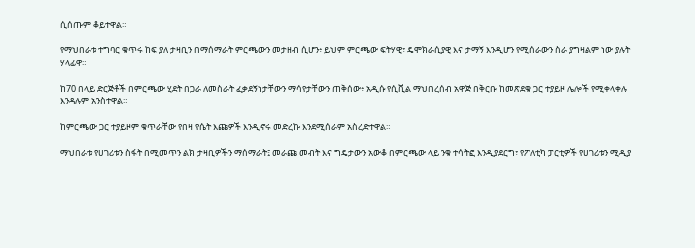ሲሰጡም ቆይተዋል።

የማህበራቱ ተግባር ቁጥሩ ከፍ ያለ ታዛቢን በማሰማራት ምርጫውን መታዘብ ሲሆን፥ ይህም ምርጫው ፍትሃዊ፣ ዴሞክራሲያዊ እና ታማኝ እንዲሆን የሚሰራውን ስራ ያግዛልም ነው ያሉት ሃላፊዋ።

ከ70 በላይ ድርጅቶች በምርጫው ሂደት በጋራ ለመስራት ፈቃደኝነታቸውን ማሳየታቸውን ጠቅሰው፥ አዲሱ የሲቪል ማህበረሰብ አዋጅ በቅርቡ ከመጽደቁ ጋር ተያይዞ ሌሎች የሚቀላቀሉ እንዳሉም አንስተዋል።

ከምርጫው ጋር ተያይዞም ቁጥራቸው የበዛ የሴት እጩዎች እንዲኖሩ መድረኩ እንደሚሰራም አስረድተዋል።

ማህበራቱ የሀገሪቱን ስፋት በሚመጥን ልክ ታዛቢዎችን ማሰማራት፤ መራጩ መብት እና ግዴታውን አውቆ በምርጫው ላይ ንቁ ተሳትፎ እንዲያደርግ፣ የፖለቲካ ፓርቲዎች የሀገሪቱን ሚዲያ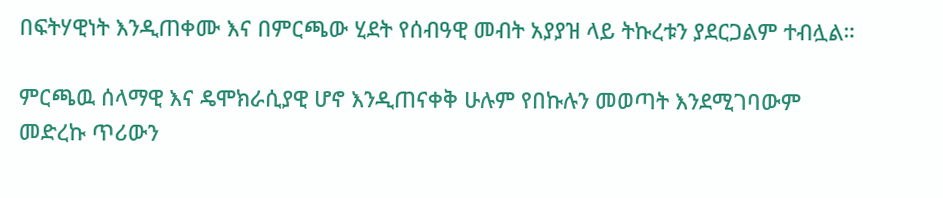በፍትሃዊነት እንዲጠቀሙ እና በምርጫው ሂደት የሰብዓዊ መብት አያያዝ ላይ ትኩረቱን ያደርጋልም ተብሏል።

ምርጫዉ ሰላማዊ እና ዴሞክራሲያዊ ሆኖ እንዲጠናቀቅ ሁሉም የበኩሉን መወጣት እንደሚገባውም መድረኩ ጥሪውን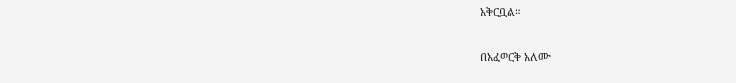አቅርቧል።

በአፈወርቅ አለሙ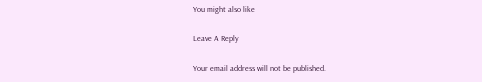You might also like

Leave A Reply

Your email address will not be published.